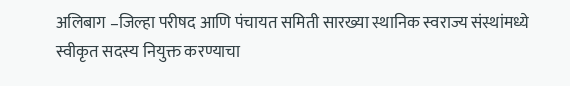अलिबाग –जिल्हा परीषद आणि पंचायत समिती सारख्या स्थानिक स्वराज्य संस्थांमध्ये स्वीकृत सदस्य नियुक्त करण्याचा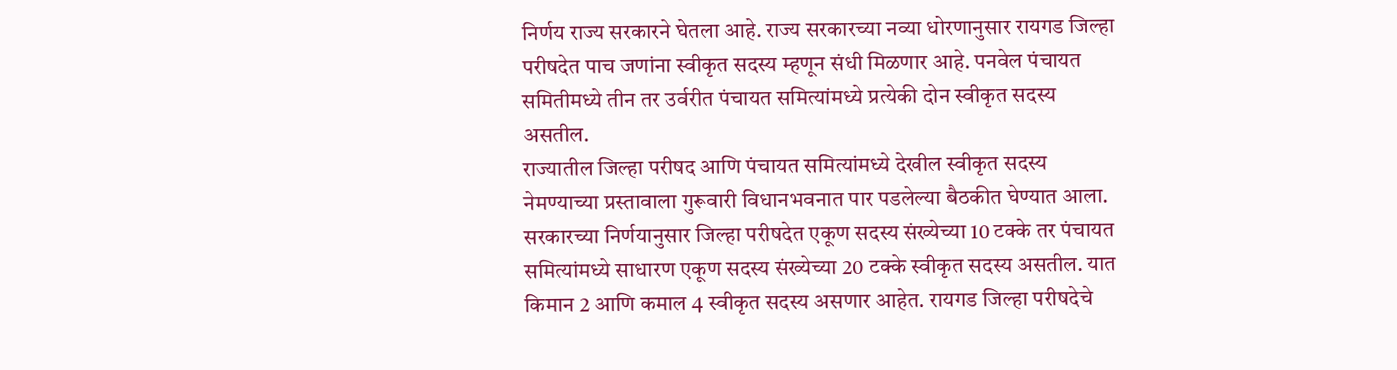निर्णय राज्य सरकारने घेतला आहे. राज्य सरकारच्या नव्या धोरणानुसार रायगड जिल्हा परीषदेत पाच जणांना स्वीकृत सदस्य म्हणून संधी मिळणार आहे. पनवेल पंचायत समितीमध्ये तीन तर उर्वरीत पंचायत समित्यांमध्ये प्रत्येकी दोन स्वीकृत सदस्य असतील.
राज्यातील जिल्हा परीषद आणि पंचायत समित्यांमध्ये देखील स्वीकृत सदस्य नेमण्याच्या प्रस्तावाला गुरूवारी विधानभवनात पार पडलेल्या बैठकीत घेण्यात आला. सरकारच्या निर्णयानुसार जिल्हा परीषदेत एकूण सदस्य संख्येच्या 10 टक्के तर पंचायत समित्यांमध्ये साधारण एकूण सदस्य संख्येच्या 20 टक्के स्वीकृत सदस्य असतील. यात किमान 2 आणि कमाल 4 स्वीकृत सदस्य असणार आहेत. रायगड जिल्हा परीषदेचे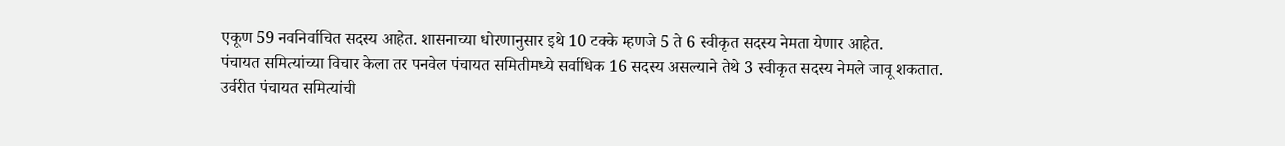एकूण 59 नवनिर्वाचित सदस्य आहेत. शासनाच्या धोरणानुसार इथे 10 टक्के म्हणजे 5 ते 6 स्वीकृत सदस्य नेमता येणार आहेत.
पंचायत समित्यांच्या विचार केला तर पनवेल पंचायत समितीमध्ये सर्वाधिक 16 सदस्य असल्याने तेथे 3 स्वीकृत सदस्य नेमले जावू शकतात. उर्वरीत पंचायत समित्यांची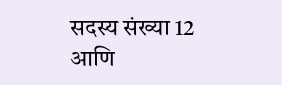सदस्य संख्या 12 आणि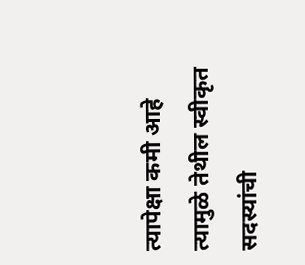त्यापेक्षा कमी आहे त्यामुळे तेथील स्वीकृत सदस्यांची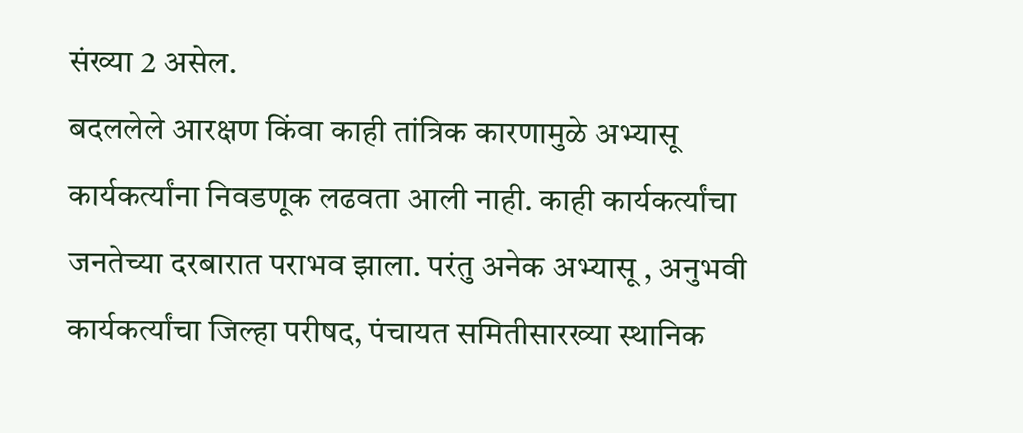संख्या 2 असेल.
बदललेले आरक्षण किंवा काही तांत्रिक कारणामुळे अभ्यासू कार्यकर्त्यांना निवडणूक लढवता आली नाही. काही कार्यकर्त्यांचा जनतेच्या दरबारात पराभव झाला. परंतु अनेक अभ्यासू , अनुभवी कार्यकर्त्यांचा जिल्हा परीषद, पंचायत समितीसारख्या स्थानिक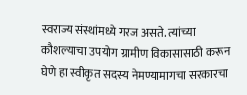स्वराज्य संस्थांमध्ये गरज असते. त्यांच्या कौशल्याचा उपयोग ग्रामीण विकासासाठी करून घेणे हा स्वीकृत सदस्य नेमण्यामागचा सरकारचा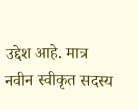उद्देश आहे. मात्र नवीन स्वीकृत सदस्य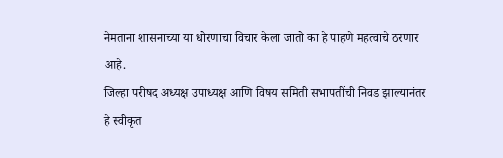नेमताना शासनाच्या या धोरणाचा विचार केला जातो का हे पाहणे महत्वाचे ठरणार आहे.
जिल्हा परीषद अध्यक्ष उपाध्यक्ष आणि विषय समिती सभापतींची निवड झाल्यानंतर हे स्वीकृत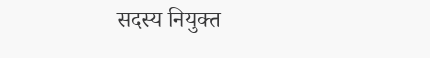सदस्य नियुक्त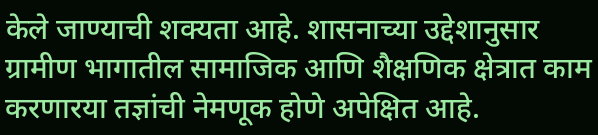केले जाण्याची शक्यता आहे. शासनाच्या उद्देशानुसार ग्रामीण भागातील सामाजिक आणि शैक्षणिक क्षेत्रात काम करणारया तज्ञांची नेमणूक होणे अपेक्षित आहे.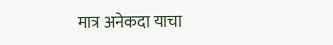मात्र अनेकदा याचा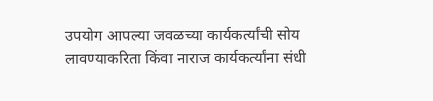उपयोग आपल्या जवळच्या कार्यकर्त्यांची सोय लावण्याकरिता किंवा नाराज कार्यकर्त्यांना संधी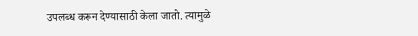उपलब्ध करून देण्यासाठी केला जातो. त्यामुळे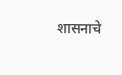शासनाचे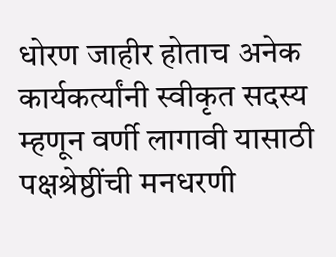धोरण जाहीर होताच अनेक कार्यकर्त्यांनी स्वीकृत सदस्य म्हणून वर्णी लागावी यासाठी पक्षश्रेष्ठींची मनधरणी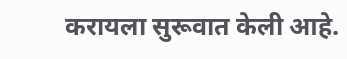करायला सुरूवात केली आहे.